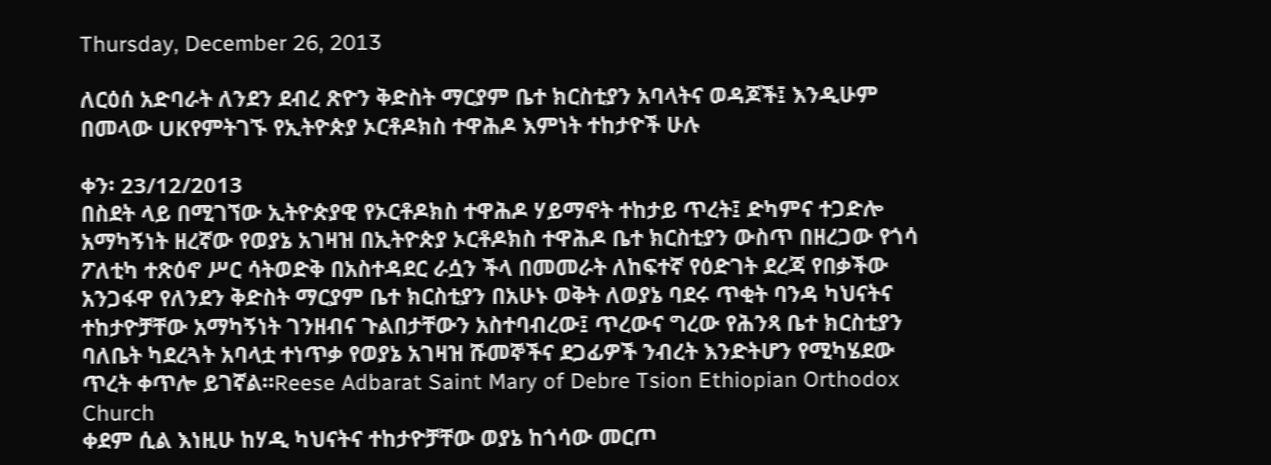Thursday, December 26, 2013

ለርዕሰ አድባራት ለንደን ደብረ ጽዮን ቅድስት ማርያም ቤተ ክርስቲያን አባላትና ወዳጆች፤ እንዲሁም በመላው UKየምትገኙ የኢትዮጵያ ኦርቶዶክስ ተዋሕዶ እምነት ተከታዮች ሁሉ

ቀን፡ 23/12/2013
በስደት ላይ በሚገኘው ኢትዮጵያዊ የኦርቶዶክስ ተዋሕዶ ሃይማኖት ተከታይ ጥረት፤ ድካምና ተጋድሎ አማካኝነት ዘረኛው የወያኔ አገዛዝ በኢትዮጵያ ኦርቶዶክስ ተዋሕዶ ቤተ ክርስቲያን ውስጥ በዘረጋው የጎሳ ፖለቲካ ተጽዕኖ ሥር ሳትወድቅ በአስተዳደር ራሷን ችላ በመመራት ለከፍተኛ የዕድገት ደረጃ የበቃችው አንጋፋዋ የለንደን ቅድስት ማርያም ቤተ ክርስቲያን በአሁኑ ወቅት ለወያኔ ባደሩ ጥቂት ባንዳ ካህናትና ተከታዮቻቸው አማካኝነት ገንዘብና ጉልበታቸውን አስተባብረው፤ ጥረውና ግረው የሕንጻ ቤተ ክርስቲያን ባለቤት ካደረጓት አባላቷ ተነጥቃ የወያኔ አገዛዝ ሹመኞችና ደጋፊዎች ንብረት እንድትሆን የሚካሄደው ጥረት ቀጥሎ ይገኛል።Reese Adbarat Saint Mary of Debre Tsion Ethiopian Orthodox Church
ቀደም ሲል እነዚሁ ከሃዲ ካህናትና ተከታዮቻቸው ወያኔ ከጎሳው መርጦ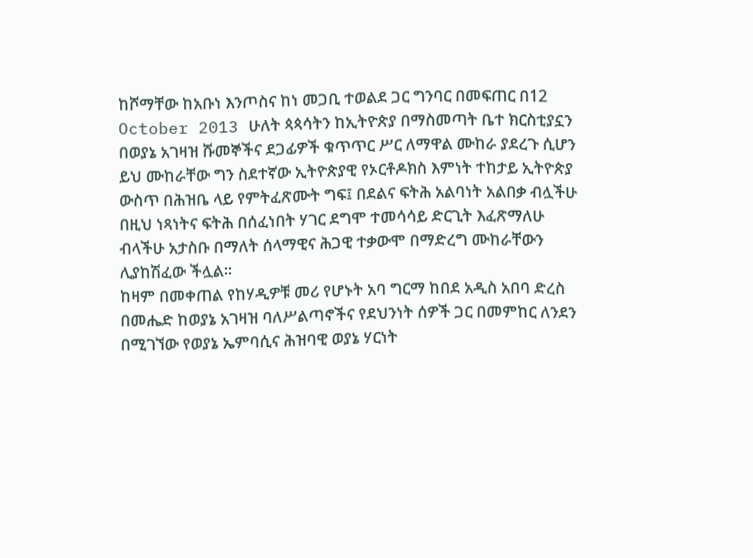ከሾማቸው ከአቡነ እንጦስና ከነ መጋቢ ተወልደ ጋር ግንባር በመፍጠር በ12 October 2013 ሁለት ጳጳሳትን ከኢትዮጵያ በማስመጣት ቤተ ክርስቲያኗን በወያኔ አገዛዝ ሹመኞችና ደጋፊዎች ቁጥጥር ሥር ለማዋል ሙከራ ያደረጉ ሲሆን ይህ ሙከራቸው ግን ስደተኛው ኢትዮጵያዊ የኦርቶዶክስ እምነት ተከታይ ኢትዮጵያ ውስጥ በሕዝቤ ላይ የምትፈጽሙት ግፍ፤ በደልና ፍትሕ አልባነት አልበቃ ብሏችሁ በዚህ ነጻነትና ፍትሕ በሰፈነበት ሃገር ደግሞ ተመሳሳይ ድርጊት እፈጽማለሁ ብላችሁ አታስቡ በማለት ሰላማዊና ሕጋዊ ተቃውሞ በማድረግ ሙከራቸውን ሊያከሽፈው ችሏል።
ከዛም በመቀጠል የከሃዲዎቹ መሪ የሆኑት አባ ግርማ ከበደ አዲስ አበባ ድረስ በመሔድ ከወያኔ አገዛዝ ባለሥልጣኖችና የደህንነት ሰዎች ጋር በመምከር ለንደን በሚገኘው የወያኔ ኤምባሲና ሕዝባዊ ወያኔ ሃርነት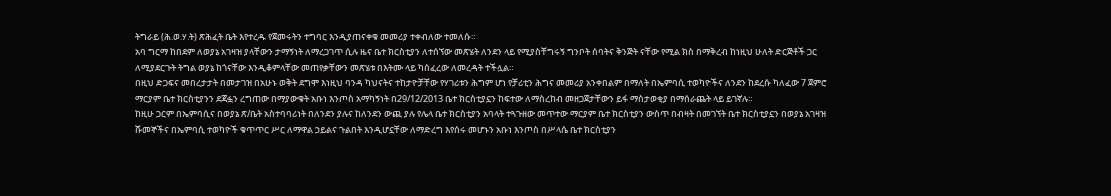ትግራይ (ሕ.ወ.ሃ.ት) ጽሕፈት ቤት እየተረዱ የጀመሩትን ተግባር እንዲያጠናቀቁ መመሪያ ተቀብለው ተመለሱ።
አባ ግርማ ከበደም ለወያኔ አገዛዝ ያላቸውን ታማኝነት ለማረጋገጥ ሲሉ ዜና ቤተ ክርስቲያን ለተሰኘው መጽሄት ለንደን ላይ የሚያስቸግሩኝ ግንቦት ሰባትና ቅንጅት ናቸው የሚል ክስ በማቅረብ ከነዚህ ሁለት ድርጅቶች ጋር ለሚያደርጉት ትግል ወያኔ ከጎናቸው እንዲቆምላቸው መጠየቃቸውን መጽሄቱ በእትሙ ላይ ካሰፈረው ለመረዳት ተችሏል።
በዚህ ድጋፍና መበረታታት በመታገዝ በአሁኑ ወቅት ደግሞ እነዚህ ባንዳ ካህናትና ተከታዮቻቸው የሃገሪቱን ሕግም ሆነ የቻሪቲን ሕግና መመሪያ አንቀበልም በማለት በኤምባሲ ተወካዮችና ለንደን ከደረሱ ካለፈው 7 ጀምሮ ማርያም ቤተ ክርስቲያንን ደጃፏን ረግጠው በማያውቁት አቡነ እንጦስ አማካኝነት በ29/12/2013 ቤተ ክርስቲያኗን ከፍተው ለማስረከብ መዘጋጀታቸውን ይፋ ማስታወቂያ በማሰራጨት ላይ ይገኛሉ።
ከዚሁ ጋርም በኤምባሲና በወያኔ ጽ/ቤት አስተባባሪነት በለንደን ያሉና ከለንደን ውጪ ያሉ የሌላ ቤተ ክርስቲያን አባላት ተጓጉዘው መጥተው ማርያም ቤተ ክርስቲያን ውስጥ በብዛት በመገኘት ቤተ ክርስቲያኗን በወያኔ አገዛዝ ሹመኞችና በኤምባሲ ተወካዮች ቁጥጥር ሥር ለማዋል ኃይልና ጉልበት እንዲሆኗቸው ለማድረግ እየሰሩ መሆኑን አቡነ እንጦስ በሥላሴ ቤተ ክርስቲያን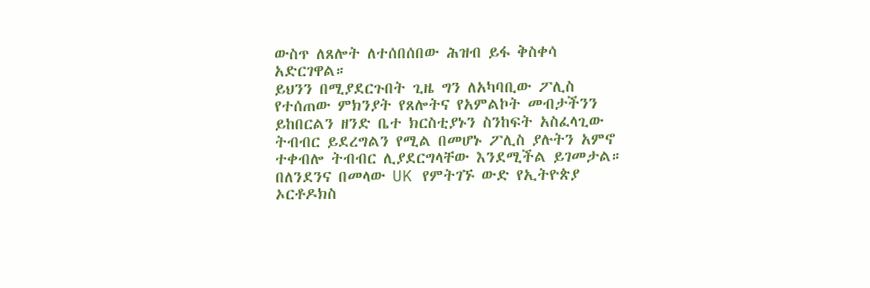ውስጥ ለጸሎት ለተሰበሰበው ሕዝብ ይፋ ቅስቀሳ አድርገዋል።
ይህንን በሚያደርጉበት ጊዜ ግን ለአካባቢው ፖሊስ የተሰጠው ምክንያት የጸሎትና የአምልኮት መብታችንን ይከበርልን ዘንድ ቤተ ክርስቲያኑን ስንከፍት አስፈላጊው ትብብር ይደረግልን የሚል በመሆኑ ፖሊስ ያሉትን አምኖ ተቀብሎ ትብብር ሊያደርግላቸው እንደሚችል ይገመታል።
በለንደንና በመላው UK የምትገኙ ውድ የኢትዮጵያ ኦርቶዶክስ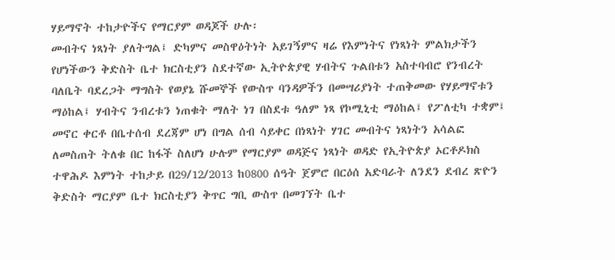ሃይማኖት ተከታዮችና የማርያም ወዳጆች ሁሉ፡
መብትና ነጻነት ያለትግል፤ ድካምና መስዋዕትነት አይገኝምና ዛሬ የእምነትና የነጻነት ምልክታችን የሆነችውን ቅድስት ቤተ ክርስቲያን ስደተኛው ኢትዮጵያዊ ሃብትና ጉልበቱን አስተባብሮ የንብረት ባለቤት ባደረጋት ማግስት የወያኔ ሹመኞች የውስጥ ባንዳዎችን በመሣሪያነት ተጠቅመው የሃይማኖቱን ማዕከል፤ ሃብትና ንብረቱን ነጠቁት ማለት ነገ በስደቱ ዓለም ነጻ የኮሚኒቲ ማዕከል፤ የፖለቲካ ተቋም፤ መኖር ቀርቶ በቤተሰብ ደረጃም ሆነ በግል ሰብ ሳይቀር በነጻነት ሃገር መብትና ነጻነትን አሳልፎ ለመስጠት ትለቁ በር ከፋች ስለሆነ ሁሉም የማርያም ወዳጅና ነጻነት ወዳድ የኢትዮጵያ ኦርቶዶክስ ተዋሕዶ እምነት ተከታይ በ29/12/2013 ከ0800 ሰዓት ጀምሮ በርዕሰ አድባራት ለንደን ደብረ ጽዮን ቅድስት ማርያም ቤተ ክርስቲያን ቅጥር ግቢ ውስጥ በመገኘት ቤተ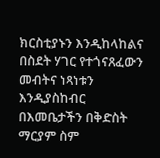ክርስቲያኑን እንዲከላከልና በስደት ሃገር የተጎናጸፈውን መብትና ነጻነቱን እንዲያስከብር በእመቤታችን በቅድስት ማርያም ስም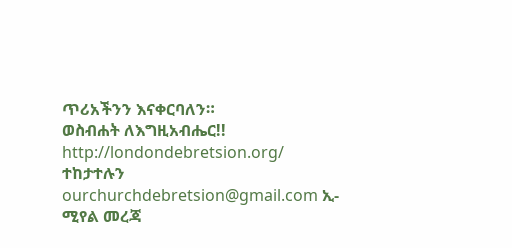ጥሪአችንን እናቀርባለን።
ወስብሐት ለእግዚአብሔር!!
http://londondebretsion.org/ ተከታተሉን
ourchurchdebretsion@gmail.com ኢ-ሚየል መረጃ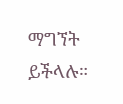ማግኘት ይችላሉ።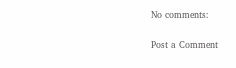No comments:

Post a Comment